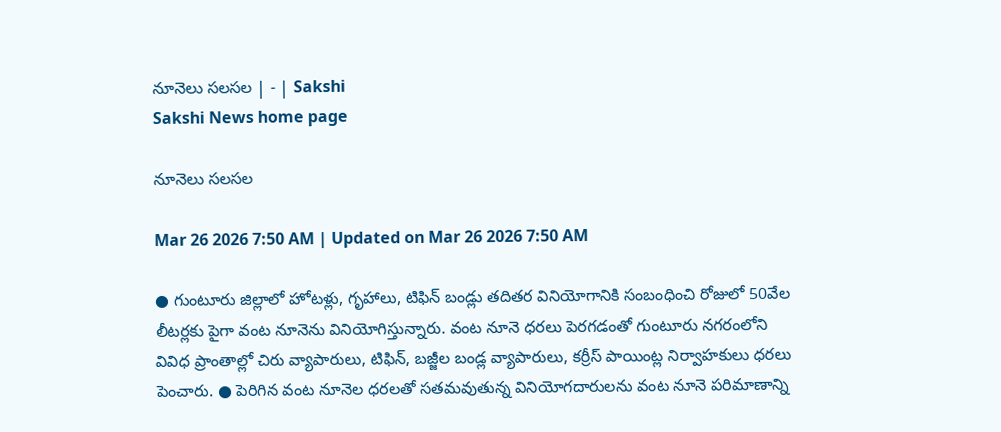నూనెలు సలసల | - | Sakshi
Sakshi News home page

నూనెలు సలసల

Mar 26 2026 7:50 AM | Updated on Mar 26 2026 7:50 AM

● గుంటూరు జిల్లాలో హోటళ్లు, గృహాలు, టిఫిన్‌ బండ్లు తదితర వినియోగానికి సంబంధించి రోజులో 50వేల లీటర్లకు పైగా వంట నూనెను వినియోగిస్తున్నారు. వంట నూనె ధరలు పెరగడంతో గుంటూరు నగరంలోని వివిధ ప్రాంతాల్లో చిరు వ్యాపారులు, టిఫిన్‌, బజ్జీల బండ్ల వ్యాపారులు, కర్రీస్‌ పాయింట్ల నిర్వాహకులు ధరలు పెంచారు. ● పెరిగిన వంట నూనెల ధరలతో సతమవుతున్న వినియోగదారులను వంట నూనె పరిమాణాన్ని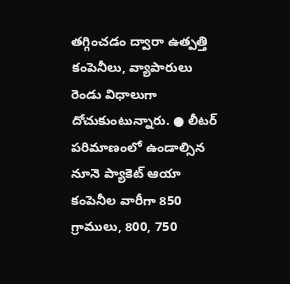తగ్గించడం ద్వారా ఉత్పత్తి కంపెనీలు, వ్యాపారులు రెండు విధాలుగా దోచుకుంటున్నారు. ● లీటర్‌ పరిమాణంలో ఉండాల్సిన నూనె ప్యాకెట్‌ ఆయా కంపెనీల వారీగా 850 గ్రాములు, 800, 750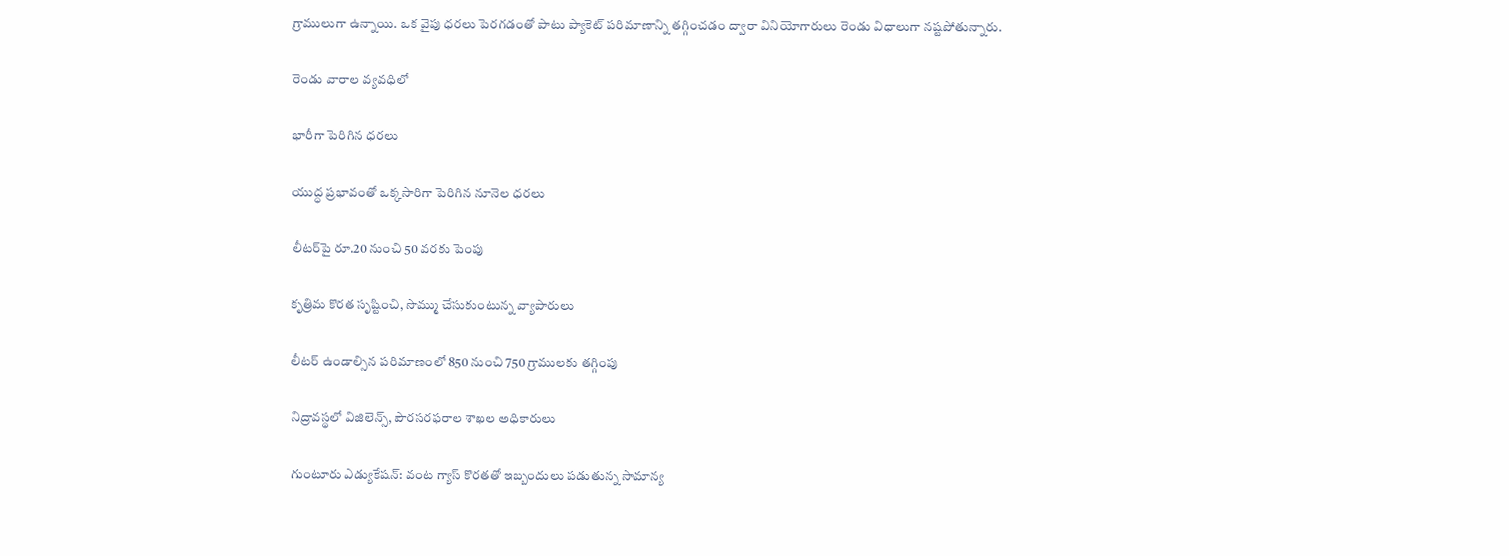గ్రాములుగా ఉన్నాయి. ఒక వైపు ధరలు పెరగడంతో పాటు ప్యాకెట్‌ పరిమాణాన్ని తగ్గించడం ద్వారా వినియోగారులు రెండు విధాలుగా నష్టపోతున్నారు.

రెండు వారాల వ్యవధిలో

భారీగా పెరిగిన ధరలు

యుద్ధ ప్రభావంతో ఒక్కసారిగా పెరిగిన నూనెల ధరలు

లీటర్‌పై రూ.20 నుంచి 50 వరకు పెంపు

కృత్రిమ కొరత సృష్టించి, సొమ్ము చేసుకుంటున్న వ్యాపారులు

లీటర్‌ ఉండాల్సిన పరిమాణంలో 850 నుంచి 750 గ్రాములకు తగ్గింపు

నిద్రావస్థలో విజిలెన్స్‌, పౌరసరఫరాల శాఖల అధికారులు

గుంటూరు ఎడ్యుకేషన్‌: వంట గ్యాస్‌ కొరతతో ఇబ్బందులు పడుతున్న సామాన్య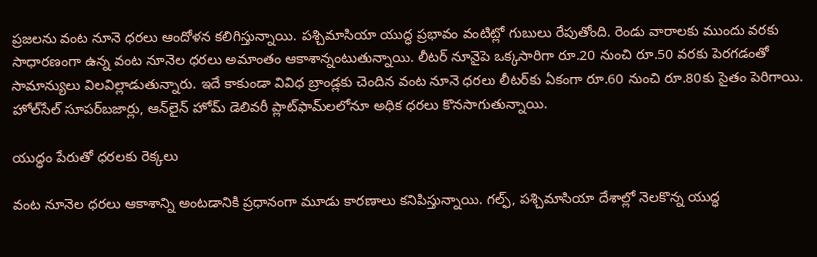ప్రజలను వంట నూనె ధరలు ఆందోళన కలిగిస్తున్నాయి. పశ్చిమాసియా యుద్ధ ప్రభావం వంటిట్లో గుబులు రేపుతోంది. రెండు వారాలకు ముందు వరకు సాధారణంగా ఉన్న వంట నూనెల ధరలు అమాంతం ఆకాశాన్నంటుతున్నాయి. లీటర్‌ నూనైపె ఒక్కసారిగా రూ.20 నుంచి రూ.50 వరకు పెరగడంతో సామాన్యులు విలవిల్లాడుతున్నారు. ఇదే కాకుండా వివిధ బ్రాండ్లకు చెందిన వంట నూనె ధరలు లీటర్‌కు ఏకంగా రూ.60 నుంచి రూ.80కు సైతం పెరిగాయి. హోల్‌సేల్‌ సూపర్‌బజార్లు, ఆన్‌లైన్‌ హోమ్‌ డెలివరీ ప్లాట్‌ఫామ్‌లలోనూ అధిక ధరలు కొనసాగుతున్నాయి.

యుద్ధం పేరుతో ధరలకు రెక్కలు

వంట నూనెల ధరలు ఆకాశాన్ని అంటడానికి ప్రధానంగా మూడు కారణాలు కనిపిస్తున్నాయి. గల్ఫ్‌, పశ్చిమాసియా దేశాల్లో నెలకొన్న యుద్ధ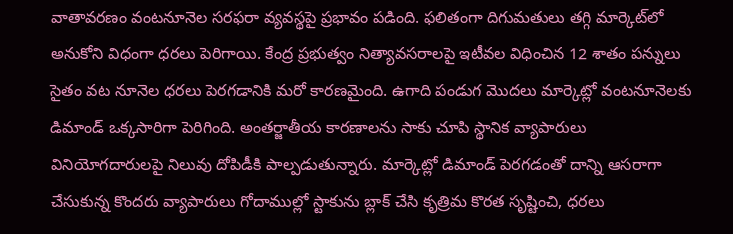వాతావరణం వంటనూనెల సరఫరా వ్యవస్థపై ప్రభావం పడింది. ఫలితంగా దిగుమతులు తగ్గి మార్కెట్‌లో అనుకోని విధంగా ధరలు పెరిగాయి. కేంద్ర ప్రభుత్వం నిత్యావసరాలపై ఇటీవల విధించిన 12 శాతం పన్నులు సైతం వట నూనెల ధరలు పెరగడానికి మరో కారణమైంది. ఉగాది పండుగ మొదలు మార్కెట్లో వంటనూనెలకు డిమాండ్‌ ఒక్కసారిగా పెరిగింది. అంతర్జాతీయ కారణాలను సాకు చూపి స్థానిక వ్యాపారులు వినియోగదారులపై నిలువు దోపిడీకి పాల్పడుతున్నారు. మార్కెట్లో డిమాండ్‌ పెరగడంతో దాన్ని ఆసరాగా చేసుకున్న కొందరు వ్యాపారులు గోదాముల్లో స్టాకును బ్లాక్‌ చేసి కృత్రిమ కొరత సృష్టించి, ధరలు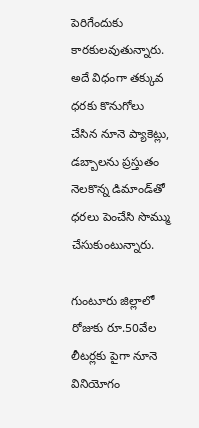పెరిగేందుకు కారకులవుతున్నారు. అదే విధంగా తక్కువ ధరకు కొనుగోలు చేసిన నూనె ప్యాకెట్లు, డబ్బాలను ప్రస్తుతం నెలకొన్న డిమాండ్‌తో ధరలు పెంచేసి సొమ్ము చేసుకుంటున్నారు.

గుంటూరు జిల్లాలో రోజుకు రూ.50వేల లీటర్లకు పైగా నూనె వినియోగం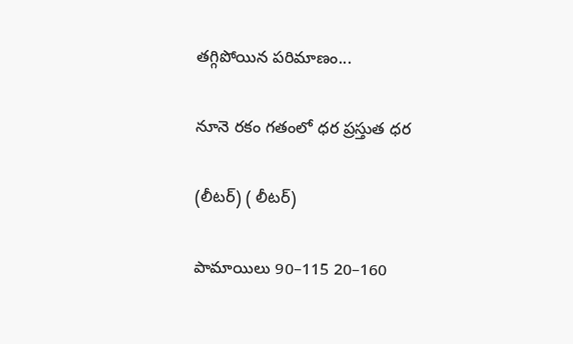తగ్గిపోయిన పరిమాణం...

నూనె రకం గతంలో ధర ప్రస్తుత ధర

(లీటర్‌) ( లీటర్‌)

పామాయిలు 90–115 20–160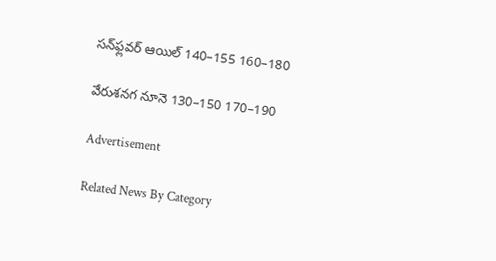సన్‌ఫ్లవర్‌ ఆయిల్‌ 140–155 160–180

వేరుశనగ నూనె 130–150 170–190

Advertisement

Related News By Category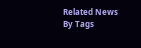Related News By Tags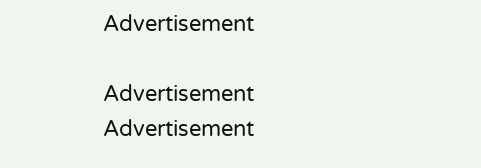Advertisement

Advertisement
Advertisement